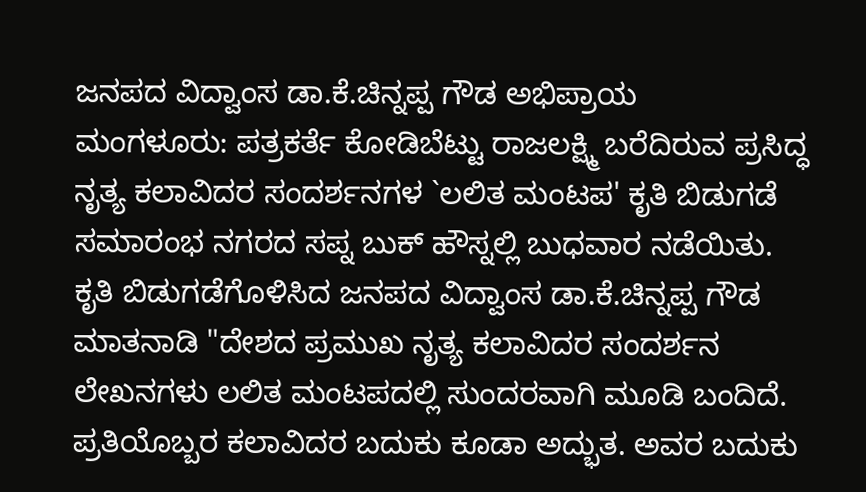ಜನಪದ ವಿದ್ವಾಂಸ ಡಾ.ಕೆ.ಚಿನ್ನಪ್ಪ ಗೌಡ ಅಭಿಪ್ರಾಯ
ಮಂಗಳೂರು: ಪತ್ರಕರ್ತೆ ಕೋಡಿಬೆಟ್ಟು ರಾಜಲಕ್ಷ್ಮಿ ಬರೆದಿರುವ ಪ್ರಸಿದ್ಧ ನೃತ್ಯ ಕಲಾವಿದರ ಸಂದರ್ಶನಗಳ `ಲಲಿತ ಮಂಟಪ' ಕೃತಿ ಬಿಡುಗಡೆ ಸಮಾರಂಭ ನಗರದ ಸಪ್ನ ಬುಕ್ ಹೌಸ್ನಲ್ಲಿ ಬುಧವಾರ ನಡೆಯಿತು.
ಕೃತಿ ಬಿಡುಗಡೆಗೊಳಿಸಿದ ಜನಪದ ವಿದ್ವಾಂಸ ಡಾ.ಕೆ.ಚಿನ್ನಪ್ಪ ಗೌಡ ಮಾತನಾಡಿ "ದೇಶದ ಪ್ರಮುಖ ನೃತ್ಯ ಕಲಾವಿದರ ಸಂದರ್ಶನ ಲೇಖನಗಳು ಲಲಿತ ಮಂಟಪದಲ್ಲಿ ಸುಂದರವಾಗಿ ಮೂಡಿ ಬಂದಿದೆ. ಪ್ರತಿಯೊಬ್ಬರ ಕಲಾವಿದರ ಬದುಕು ಕೂಡಾ ಅದ್ಭುತ. ಅವರ ಬದುಕು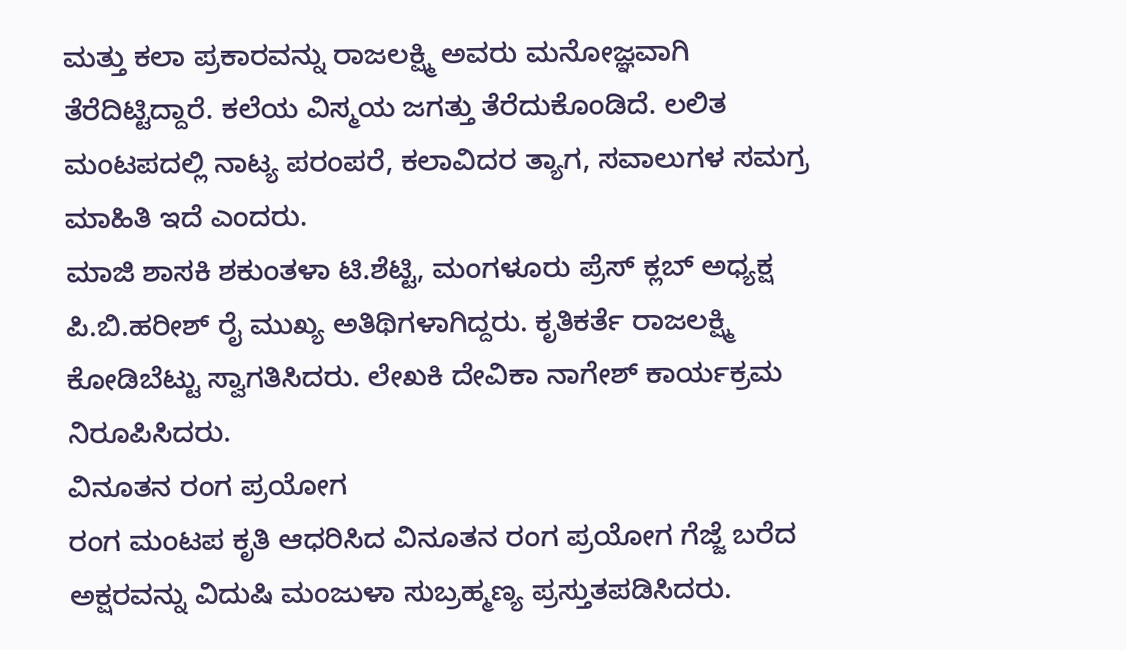ಮತ್ತು ಕಲಾ ಪ್ರಕಾರವನ್ನು ರಾಜಲಕ್ಷ್ಮಿ ಅವರು ಮನೋಜ್ಞವಾಗಿ ತೆರೆದಿಟ್ಟಿದ್ದಾರೆ. ಕಲೆಯ ವಿಸ್ಮಯ ಜಗತ್ತು ತೆರೆದುಕೊಂಡಿದೆ. ಲಲಿತ ಮಂಟಪದಲ್ಲಿ ನಾಟ್ಯ ಪರಂಪರೆ, ಕಲಾವಿದರ ತ್ಯಾಗ, ಸವಾಲುಗಳ ಸಮಗ್ರ ಮಾಹಿತಿ ಇದೆ ಎಂದರು.
ಮಾಜಿ ಶಾಸಕಿ ಶಕುಂತಳಾ ಟಿ.ಶೆಟ್ಟಿ, ಮಂಗಳೂರು ಪ್ರೆಸ್ ಕ್ಲಬ್ ಅಧ್ಯಕ್ಷ ಪಿ.ಬಿ.ಹರೀಶ್ ರೈ ಮುಖ್ಯ ಅತಿಥಿಗಳಾಗಿದ್ದರು. ಕೃತಿಕರ್ತೆ ರಾಜಲಕ್ಷ್ಮಿ ಕೋಡಿಬೆಟ್ಟು ಸ್ವಾಗತಿಸಿದರು. ಲೇಖಕಿ ದೇವಿಕಾ ನಾಗೇಶ್ ಕಾರ್ಯಕ್ರಮ ನಿರೂಪಿಸಿದರು.
ವಿನೂತನ ರಂಗ ಪ್ರಯೋಗ
ರಂಗ ಮಂಟಪ ಕೃತಿ ಆಧರಿಸಿದ ವಿನೂತನ ರಂಗ ಪ್ರಯೋಗ ಗೆಜ್ಜೆ ಬರೆದ ಅಕ್ಷರವನ್ನು ವಿದುಷಿ ಮಂಜುಳಾ ಸುಬ್ರಹ್ಮಣ್ಯ ಪ್ರಸ್ತುತಪಡಿಸಿದರು.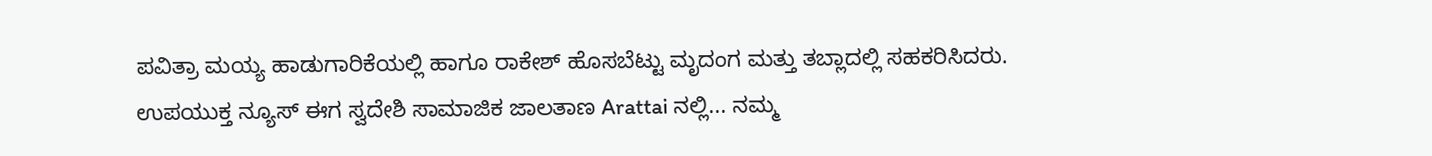ಪವಿತ್ರಾ ಮಯ್ಯ ಹಾಡುಗಾರಿಕೆಯಲ್ಲಿ ಹಾಗೂ ರಾಕೇಶ್ ಹೊಸಬೆಟ್ಟು ಮೃದಂಗ ಮತ್ತು ತಬ್ಲಾದಲ್ಲಿ ಸಹಕರಿಸಿದರು.
ಉಪಯುಕ್ತ ನ್ಯೂಸ್ ಈಗ ಸ್ವದೇಶಿ ಸಾಮಾಜಿಕ ಜಾಲತಾಣ Arattai ನಲ್ಲಿ... ನಮ್ಮ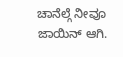ಚಾನೆಲ್ಗೆ ನೀವೂ ಜಾಯಿನ್ ಆಗಿ.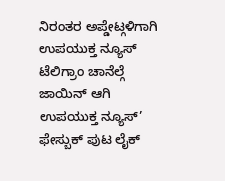ನಿರಂತರ ಅಪ್ಡೇಟ್ಗಳಿಗಾಗಿ ಉಪಯುಕ್ತ ನ್ಯೂಸ್ ಟೆಲಿಗ್ರಾಂ ಚಾನೆಲ್ಗೆ ಜಾಯಿನ್ ಆಗಿ
ಉಪಯುಕ್ತ ನ್ಯೂಸ್’ ಫೇಸ್ಬುಕ್ ಪುಟ ಲೈಕ್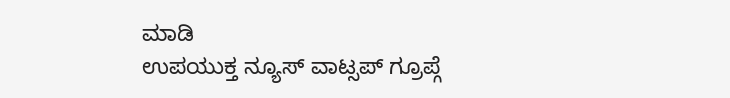ಮಾಡಿ
ಉಪಯುಕ್ತ ನ್ಯೂಸ್ ವಾಟ್ಸಪ್ ಗ್ರೂಪ್ಗೆ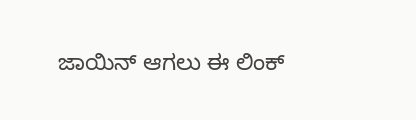ಜಾಯಿನ್ ಆಗಲು ಈ ಲಿಂಕ್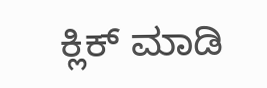ಕ್ಲಿಕ್ ಮಾಡಿ